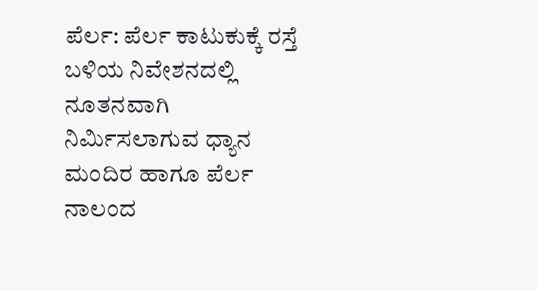ಪೆರ್ಲ: ಪೆರ್ಲ ಕಾಟುಕುಕ್ಕೆ ರಸ್ತೆ ಬಳಿಯ ನಿವೇಶನದಲ್ಲಿ ನೂತನವಾಗಿ ನಿರ್ಮಿಸಲಾಗುವ ಧ್ಯಾನ ಮಂದಿರ ಹಾಗೂ ಪೆರ್ಲ ನಾಲಂದ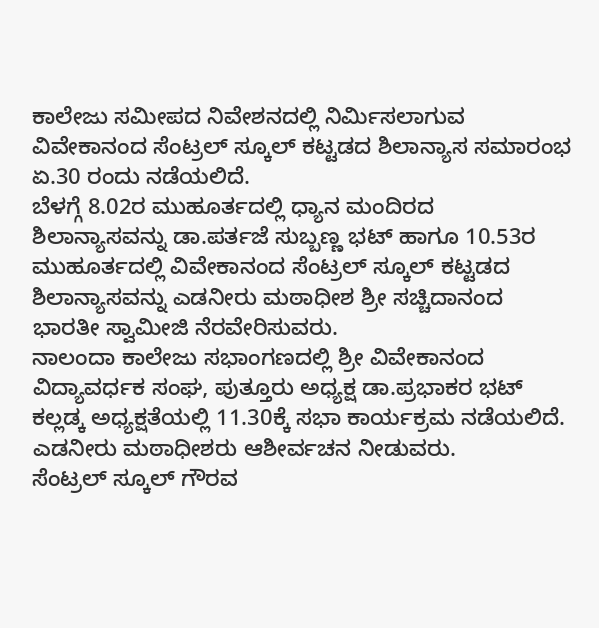ಕಾಲೇಜು ಸಮೀಪದ ನಿವೇಶನದಲ್ಲಿ ನಿರ್ಮಿಸಲಾಗುವ ವಿವೇಕಾನಂದ ಸೆಂಟ್ರಲ್ ಸ್ಕೂಲ್ ಕಟ್ಟಡದ ಶಿಲಾನ್ಯಾಸ ಸಮಾರಂಭ ಏ.30 ರಂದು ನಡೆಯಲಿದೆ.
ಬೆಳಗ್ಗೆ 8.02ರ ಮುಹೂರ್ತದಲ್ಲಿ ಧ್ಯಾನ ಮಂದಿರದ ಶಿಲಾನ್ಯಾಸವನ್ನು ಡಾ.ಪರ್ತಜೆ ಸುಬ್ಬಣ್ಣ ಭಟ್ ಹಾಗೂ 10.53ರ ಮುಹೂರ್ತದಲ್ಲಿ ವಿವೇಕಾನಂದ ಸೆಂಟ್ರಲ್ ಸ್ಕೂಲ್ ಕಟ್ಟಡದ ಶಿಲಾನ್ಯಾಸವನ್ನು ಎಡನೀರು ಮಠಾಧೀಶ ಶ್ರೀ ಸಚ್ಚಿದಾನಂದ ಭಾರತೀ ಸ್ವಾಮೀಜಿ ನೆರವೇರಿಸುವರು.
ನಾಲಂದಾ ಕಾಲೇಜು ಸಭಾಂಗಣದಲ್ಲಿ ಶ್ರೀ ವಿವೇಕಾನಂದ ವಿದ್ಯಾವರ್ಧಕ ಸಂಘ, ಪುತ್ತೂರು ಅಧ್ಯಕ್ಷ ಡಾ.ಪ್ರಭಾಕರ ಭಟ್ ಕಲ್ಲಡ್ಕ ಅಧ್ಯಕ್ಷತೆಯಲ್ಲಿ 11.30ಕ್ಕೆ ಸಭಾ ಕಾರ್ಯಕ್ರಮ ನಡೆಯಲಿದೆ. ಎಡನೀರು ಮಠಾಧೀಶರು ಆಶೀರ್ವಚನ ನೀಡುವರು.
ಸೆಂಟ್ರಲ್ ಸ್ಕೂಲ್ ಗೌರವ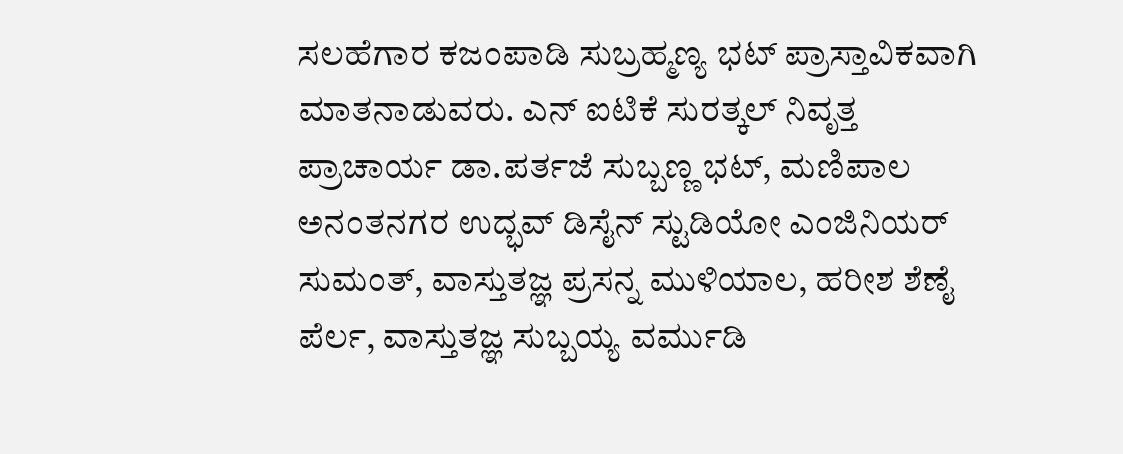ಸಲಹೆಗಾರ ಕಜಂಪಾಡಿ ಸುಬ್ರಹ್ಮಣ್ಯ ಭಟ್ ಪ್ರಾಸ್ತಾವಿಕವಾಗಿ ಮಾತನಾಡುವರು. ಎನ್ ಐಟಿಕೆ ಸುರತ್ಕಲ್ ನಿವೃತ್ತ ಪ್ರಾಚಾರ್ಯ ಡಾ.ಪರ್ತಜೆ ಸುಬ್ಬಣ್ಣ ಭಟ್, ಮಣಿಪಾಲ ಅನಂತನಗರ ಉದ್ಭವ್ ಡಿಸೈನ್ ಸ್ಟುಡಿಯೋ ಎಂಜಿನಿಯರ್ ಸುಮಂತ್, ವಾಸ್ತುತಜ್ಞ ಪ್ರಸನ್ನ ಮುಳಿಯಾಲ, ಹರೀಶ ಶೆಣೈ ಪೆರ್ಲ, ವಾಸ್ತುತಜ್ಞ ಸುಬ್ಬಯ್ಯ ವರ್ಮುಡಿ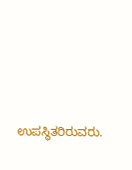ಉಪಸ್ಥಿತರಿರುವರು.